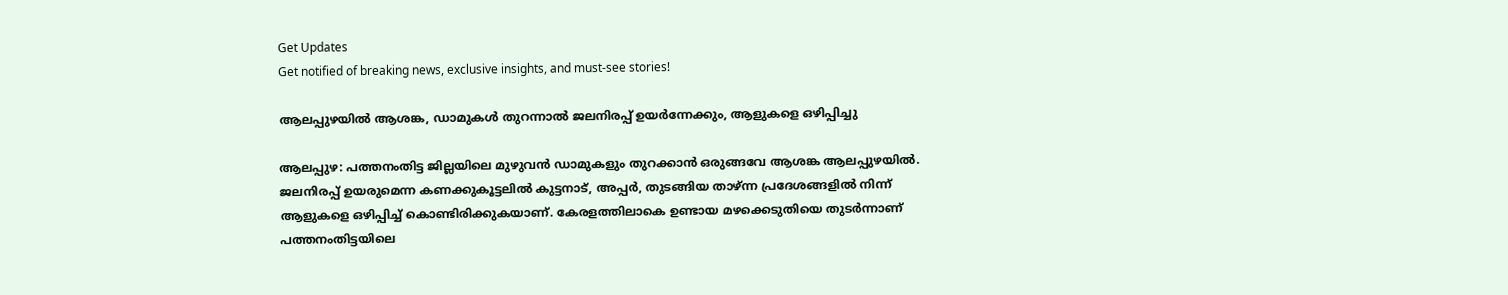Get Updates
Get notified of breaking news, exclusive insights, and must-see stories!

ആലപ്പുഴയില്‍ ആശങ്ക, ഡാമുകള്‍ തുറന്നാല്‍ ജലനിരപ്പ് ഉയര്‍ന്നേക്കും, ആളുകളെ ഒഴിപ്പിച്ചു

ആലപ്പുഴ: പത്തനംതിട്ട ജില്ലയിലെ മുഴുവന്‍ ഡാമുകളും തുറക്കാന്‍ ഒരുങ്ങവേ ആശങ്ക ആലപ്പുഴയില്‍. ജലനിരപ്പ് ഉയരുമെന്ന കണക്കുകൂട്ടലില്‍ കുട്ടനാട്, അപ്പര്‍, തുടങ്ങിയ താഴ്ന്ന പ്രദേശങ്ങളില്‍ നിന്ന് ആളുകളെ ഒഴിപ്പിച്ച് കൊണ്ടിരിക്കുകയാണ്. കേരളത്തിലാകെ ഉണ്ടായ മഴക്കെടുതിയെ തുടര്‍ന്നാണ് പത്തനംതിട്ടയിലെ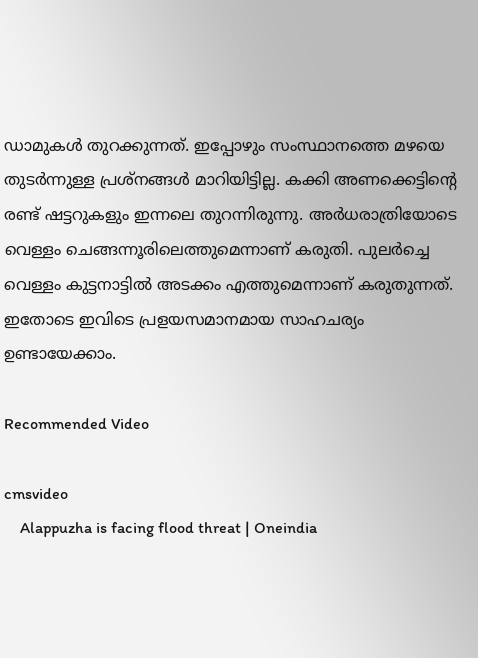ഡാമുകള്‍ തുറക്കുന്നത്. ഇപ്പോഴും സംസ്ഥാനത്തെ മഴയെ തുടര്‍ന്നുള്ള പ്രശ്‌നങ്ങള്‍ മാറിയിട്ടില്ല. കക്കി അണക്കെട്ടിന്റെ രണ്ട് ഷട്ടറുകളും ഇന്നലെ തുറന്നിരുന്നു. അര്‍ധരാത്രിയോടെ വെള്ളം ചെങ്ങന്നൂരിലെത്തുമെന്നാണ് കരുതി. പുലര്‍ച്ചെ വെള്ളം കുട്ടനാട്ടില്‍ അടക്കം എത്തുമെന്നാണ് കരുതുന്നത്. ഇതോടെ ഇവിടെ പ്രളയസമാനമായ സാഹചര്യം ഉണ്ടായേക്കാം.

Recommended Video

cmsvideo
    Alappuzha is facing flood threat | Oneindia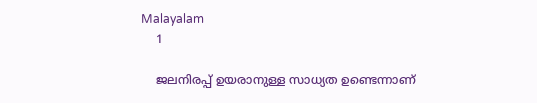Malayalam
    1

    ജലനിരപ്പ് ഉയരാനുള്ള സാധ്യത ഉണ്ടെന്നാണ്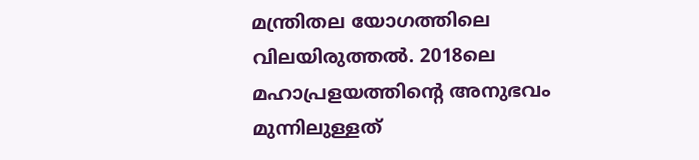മന്ത്രിതല യോഗത്തിലെ വിലയിരുത്തല്‍. 2018ലെ മഹാപ്രളയത്തിന്റെ അനുഭവം മുന്നിലുള്ളത്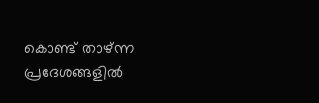കൊണ്ട് താഴ്ന്ന പ്രദേശങ്ങളില്‍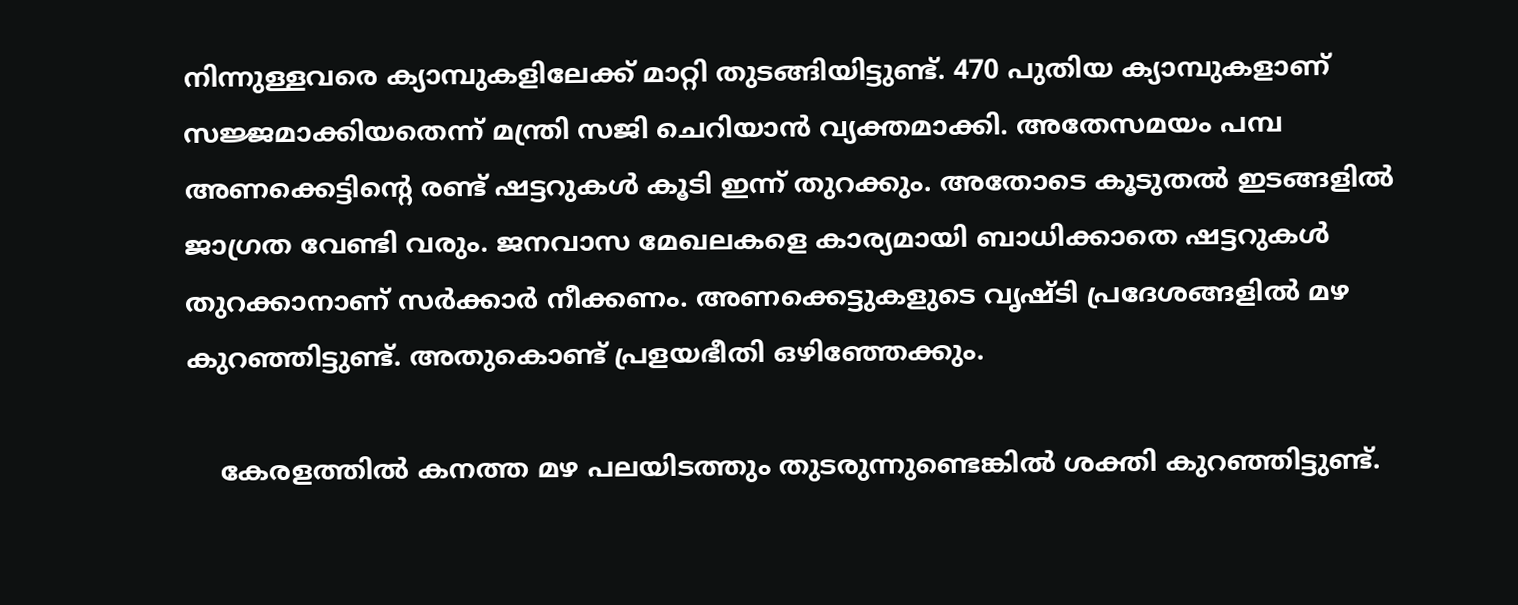നിന്നുള്ളവരെ ക്യാമ്പുകളിലേക്ക് മാറ്റി തുടങ്ങിയിട്ടുണ്ട്. 470 പുതിയ ക്യാമ്പുകളാണ് സജ്ജമാക്കിയതെന്ന് മന്ത്രി സജി ചെറിയാന്‍ വ്യക്തമാക്കി. അതേസമയം പമ്പ അണക്കെട്ടിന്റെ രണ്ട് ഷട്ടറുകള്‍ കൂടി ഇന്ന് തുറക്കും. അതോടെ കൂടുതല്‍ ഇടങ്ങളില്‍ ജാഗ്രത വേണ്ടി വരും. ജനവാസ മേഖലകളെ കാര്യമായി ബാധിക്കാതെ ഷട്ടറുകള്‍ തുറക്കാനാണ് സര്‍ക്കാര്‍ നീക്കണം. അണക്കെട്ടുകളുടെ വൃഷ്ടി പ്രദേശങ്ങളില്‍ മഴ കുറഞ്ഞിട്ടുണ്ട്. അതുകൊണ്ട് പ്രളയഭീതി ഒഴിഞ്ഞേക്കും.

    കേരളത്തില്‍ കനത്ത മഴ പലയിടത്തും തുടരുന്നുണ്ടെങ്കില്‍ ശക്തി കുറഞ്ഞിട്ടുണ്ട്.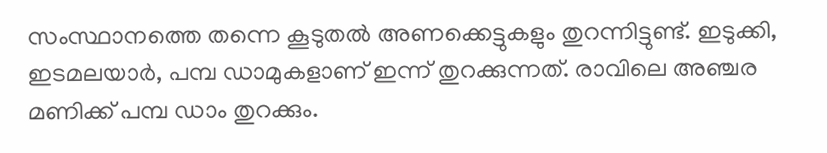സംസ്ഥാനത്തെ തന്നെ കൂടുതല്‍ അണക്കെട്ടുകളും തുറന്നിട്ടുണ്ട്. ഇടുക്കി, ഇടമലയാര്‍, പമ്പ ഡാമുകളാണ് ഇന്ന് തുറക്കുന്നത്. രാവിലെ അഞ്ചര മണിക്ക് പമ്പ ഡാം തുറക്കും.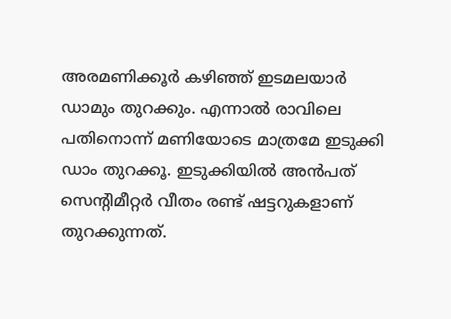അരമണിക്കൂര്‍ കഴിഞ്ഞ് ഇടമലയാര്‍ ഡാമും തുറക്കും. എന്നാല്‍ രാവിലെ പതിനൊന്ന് മണിയോടെ മാത്രമേ ഇടുക്കി ഡാം തുറക്കൂ. ഇടുക്കിയില്‍ അന്‍പത് സെന്റിമീറ്റര്‍ വീതം രണ്ട് ഷട്ടറുകളാണ് തുറക്കുന്നത്.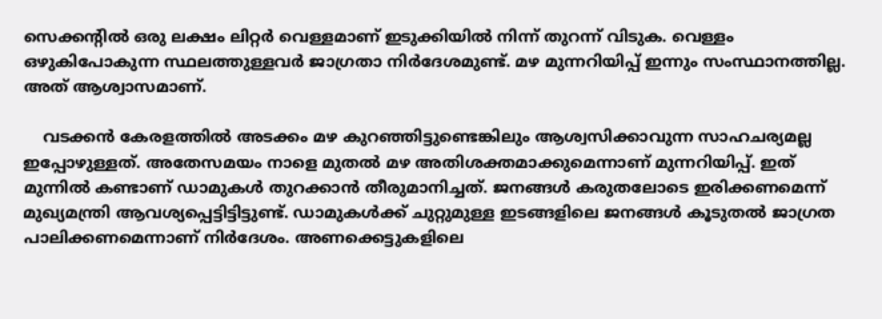സെക്കന്റില്‍ ഒരു ലക്ഷം ലിറ്റര്‍ വെള്ളമാണ് ഇടുക്കിയില്‍ നിന്ന് തുറന്ന് വിടുക. വെള്ളം ഒഴുകിപോകുന്ന സ്ഥലത്തുള്ളവര്‍ ജാഗ്രതാ നിര്‍ദേശമുണ്ട്. മഴ മുന്നറിയിപ്പ് ഇന്നും സംസ്ഥാനത്തില്ല. അത് ആശ്വാസമാണ്.

    വടക്കന്‍ കേരളത്തില്‍ അടക്കം മഴ കുറഞ്ഞിട്ടുണ്ടെങ്കിലും ആശ്വസിക്കാവുന്ന സാഹചര്യമല്ല ഇപ്പോഴുള്ളത്. അതേസമയം നാളെ മുതല്‍ മഴ അതിശക്തമാക്കുമെന്നാണ് മുന്നറിയിപ്പ്. ഇത് മുന്നില്‍ കണ്ടാണ് ഡാമുകള്‍ തുറക്കാന്‍ തീരുമാനിച്ചത്. ജനങ്ങള്‍ കരുതലോടെ ഇരിക്കണമെന്ന് മുഖ്യമന്ത്രി ആവശ്യപ്പെട്ടിട്ടിട്ടുണ്ട്. ഡാമുകള്‍ക്ക് ചുറ്റുമുള്ള ഇടങ്ങളിലെ ജനങ്ങള്‍ കൂടുതല്‍ ജാഗ്രത പാലിക്കണമെന്നാണ് നിര്‍ദേശം. അണക്കെട്ടുകളിലെ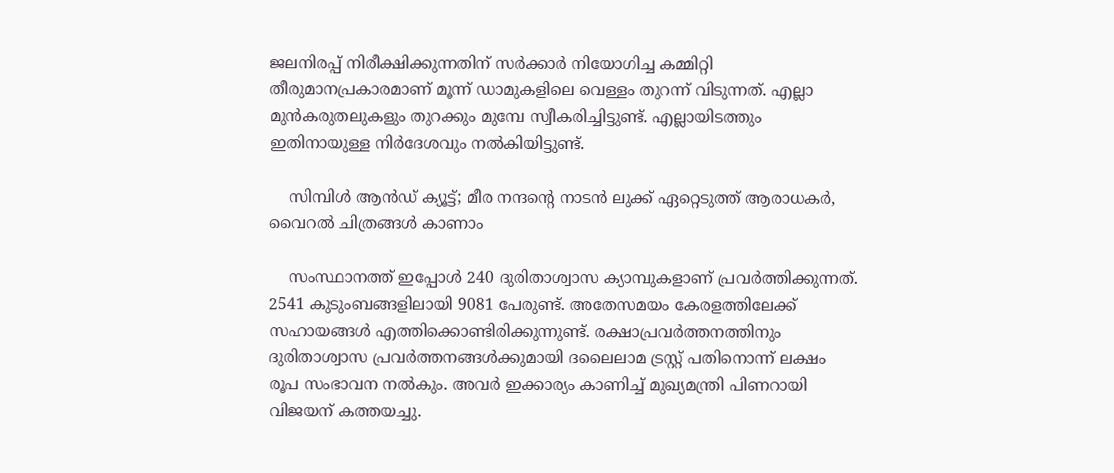ജലനിരപ്പ് നിരീക്ഷിക്കുന്നതിന് സര്‍ക്കാര്‍ നിയോഗിച്ച കമ്മിറ്റി തീരുമാനപ്രകാരമാണ് മൂന്ന് ഡാമുകളിലെ വെള്ളം തുറന്ന് വിടുന്നത്. എല്ലാ മുന്‍കരുതലുകളും തുറക്കും മുമ്പേ സ്വീകരിച്ചിട്ടുണ്ട്. എല്ലായിടത്തും ഇതിനായുള്ള നിര്‍ദേശവും നല്‍കിയിട്ടുണ്ട്.

    സിമ്പിള്‍ ആന്‍ഡ് ക്യൂട്ട്; മീര നന്ദന്റെ നാടന്‍ ലുക്ക് ഏറ്റെടുത്ത് ആരാധകര്‍, വൈറല്‍ ചിത്രങ്ങള്‍ കാണാം

    സംസ്ഥാനത്ത് ഇപ്പോള്‍ 240 ദുരിതാശ്വാസ ക്യാമ്പുകളാണ് പ്രവര്‍ത്തിക്കുന്നത്. 2541 കുടുംബങ്ങളിലായി 9081 പേരുണ്ട്. അതേസമയം കേരളത്തിലേക്ക് സഹായങ്ങള്‍ എത്തിക്കൊണ്ടിരിക്കുന്നുണ്ട്. രക്ഷാപ്രവര്‍ത്തനത്തിനും ദുരിതാശ്വാസ പ്രവര്‍ത്തനങ്ങള്‍ക്കുമായി ദലൈലാമ ട്രസ്റ്റ് പതിനൊന്ന് ലക്ഷം രൂപ സംഭാവന നല്‍കും. അവര്‍ ഇക്കാര്യം കാണിച്ച് മുഖ്യമന്ത്രി പിണറായി വിജയന് കത്തയച്ചു.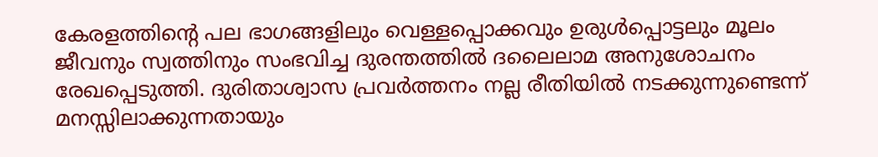കേരളത്തിന്റെ പല ഭാഗങ്ങളിലും വെള്ളപ്പൊക്കവും ഉരുള്‍പ്പൊട്ടലും മൂലം ജീവനും സ്വത്തിനും സംഭവിച്ച ദുരന്തത്തില്‍ ദലൈലാമ അനുശോചനം രേഖപ്പെടുത്തി. ദുരിതാശ്വാസ പ്രവര്‍ത്തനം നല്ല രീതിയില്‍ നടക്കുന്നുണ്ടെന്ന് മനസ്സിലാക്കുന്നതായും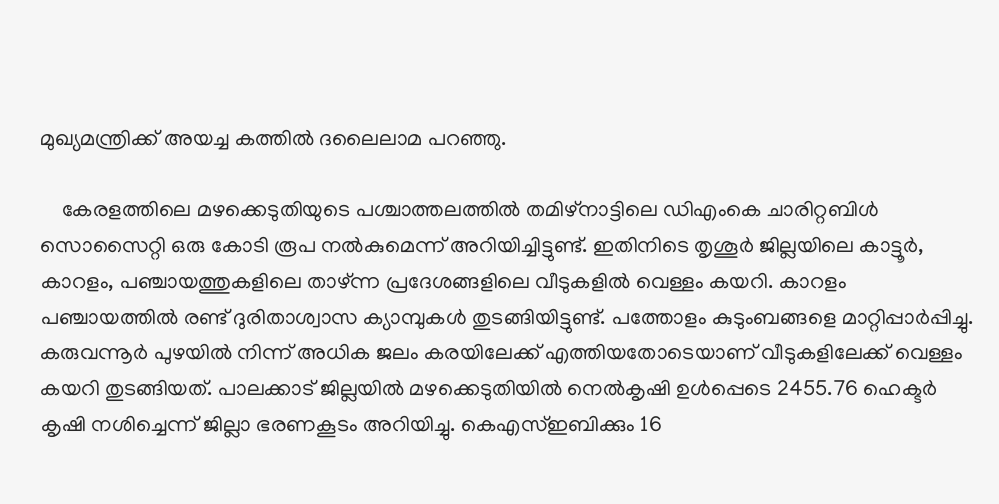മുഖ്യമന്ത്രിക്ക് അയച്ച കത്തില്‍ ദലൈലാമ പറഞ്ഞു.

    കേരളത്തിലെ മഴക്കെടുതിയുടെ പശ്ചാത്തലത്തില്‍ തമിഴ്‌നാട്ടിലെ ഡിഎംകെ ചാരിറ്റബിള്‍ സൊസൈറ്റി ഒരു കോടി രൂപ നല്‍കുമെന്ന് അറിയിച്ചിട്ടുണ്ട്. ഇതിനിടെ തൃശൂര്‍ ജില്ലയിലെ കാട്ടൂര്‍, കാറളം, പഞ്ചായത്തുകളിലെ താഴ്ന്ന പ്രദേശങ്ങളിലെ വീടുകളില്‍ വെള്ളം കയറി. കാറളം പഞ്ചായത്തില്‍ രണ്ട് ദുരിതാശ്വാസ ക്യാമ്പുകള്‍ തുടങ്ങിയിട്ടുണ്ട്. പത്തോളം കുടുംബങ്ങളെ മാറ്റിപ്പാര്‍പ്പിച്ചു. കരുവന്നൂര്‍ പുഴയില്‍ നിന്ന് അധിക ജലം കരയിലേക്ക് എത്തിയതോടെയാണ് വീടുകളിലേക്ക് വെള്ളം കയറി തുടങ്ങിയത്. പാലക്കാട് ജില്ലയില്‍ മഴക്കെടുതിയില്‍ നെല്‍കൃഷി ഉള്‍പ്പെടെ 2455.76 ഹെക്ടര്‍ കൃഷി നശിച്ചെന്ന് ജില്ലാ ഭരണകൂടം അറിയിച്ചു. കെഎസ്ഇബിക്കും 16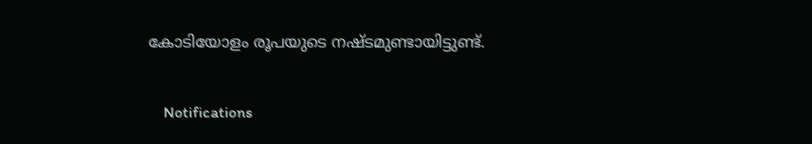കോടിയോളം രൂപയുടെ നഷ്ടമുണ്ടായിട്ടുണ്ട്.

    Notifications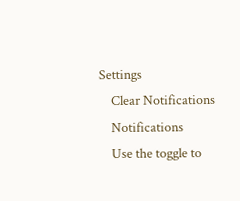Settings
    Clear Notifications
    Notifications
    Use the toggle to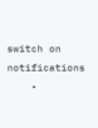switch on notifications
    •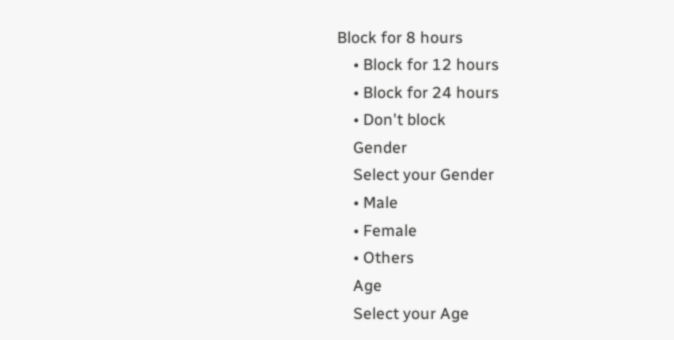Block for 8 hours
    • Block for 12 hours
    • Block for 24 hours
    • Don't block
    Gender
    Select your Gender
    • Male
    • Female
    • Others
    Age
    Select your Age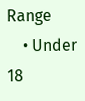Range
    • Under 18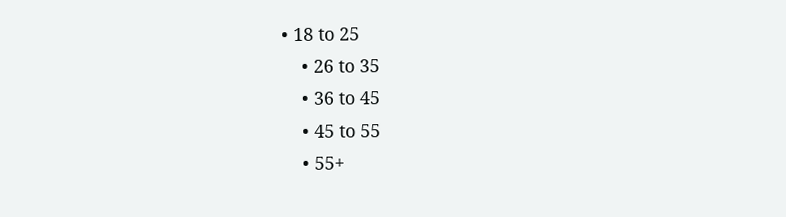• 18 to 25
    • 26 to 35
    • 36 to 45
    • 45 to 55
    • 55+